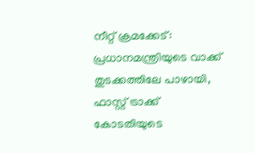നീറ്റ് ക്രമക്കേട്: പ്രധാനമന്ത്രിയുടെ വാക്ക് തുടക്കത്തിലേ പാഴായി, ഫാസ്റ്റ് ട്രാക്ക് കോടതിയുടെ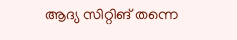ആദ്യ സിറ്റിങ് തന്നെ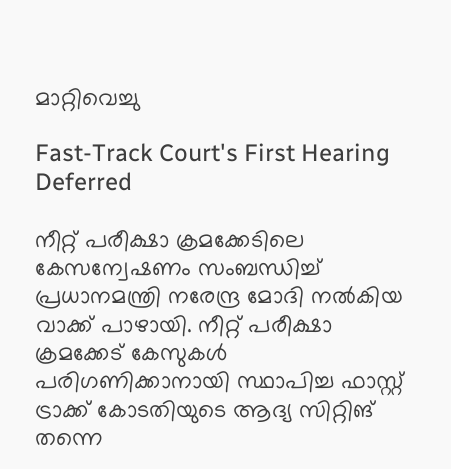മാറ്റിവെച്ചു

Fast-Track Court's First Hearing Deferred

നീറ്റ് പരീക്ഷാ ക്രമക്കേടിലെ കേസന്വേഷണം സംബന്ധിച്ച് പ്രധാനമന്ത്രി നരേന്ദ്ര മോദി നൽകിയ വാക്ക് പാഴായി. നീറ്റ് പരീക്ഷാ ക്രമക്കേട് കേസുകൾ പരിഗണിക്കാനായി സ്ഥാപിച്ച ഫാസ്റ്റ് ട്രാക്ക് കോടതിയുടെ ആദ്യ സിറ്റിങ് തന്നെ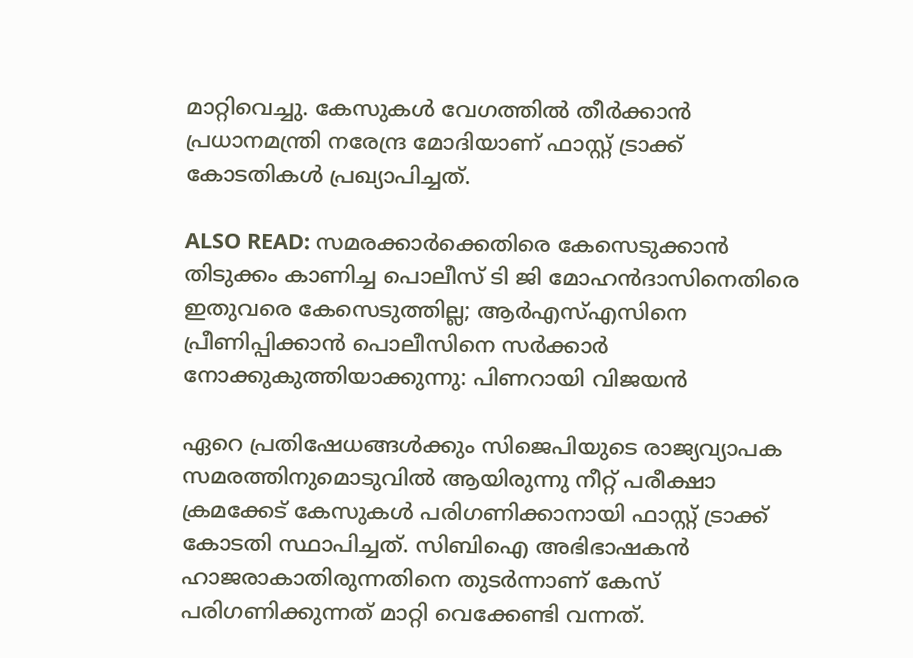മാറ്റിവെച്ചു. കേസുകൾ വേഗത്തിൽ തീർക്കാൻ പ്രധാനമന്ത്രി നരേന്ദ്ര മോദിയാണ് ഫാസ്റ്റ് ട്രാക്ക് കോടതികൾ പ്രഖ്യാപിച്ചത്.

ALSO READ: സമരക്കാർക്കെതിരെ കേസെടുക്കാൻ തിടുക്കം കാണിച്ച പൊലീസ് ടി ജി മോഹൻദാസിനെതിരെ ഇതുവരെ കേസെടുത്തില്ല; ആർഎസ്എസിനെ പ്രീണിപ്പിക്കാൻ പൊലീസിനെ സർക്കാർ നോക്കുകുത്തിയാക്കുന്നു: പിണറായി വിജയൻ

ഏറെ പ്രതിഷേധങ്ങൾക്കും സിജെപിയുടെ രാജ്യവ്യാപക സമരത്തിനുമൊടുവിൽ ആയിരുന്നു നീറ്റ് പരീക്ഷാ ക്രമക്കേട് കേസുകൾ പരിഗണിക്കാനായി ഫാസ്റ്റ് ട്രാക്ക് കോടതി സ്ഥാപിച്ചത്. സിബിഐ അഭിഭാഷകൻ ഹാജരാകാതിരുന്നതിനെ തുടർന്നാണ് കേസ് പരിഗണിക്കുന്നത് മാറ്റി വെക്കേണ്ടി വന്നത്.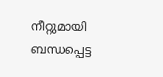നീറ്റുമായി ബന്ധപ്പെട്ട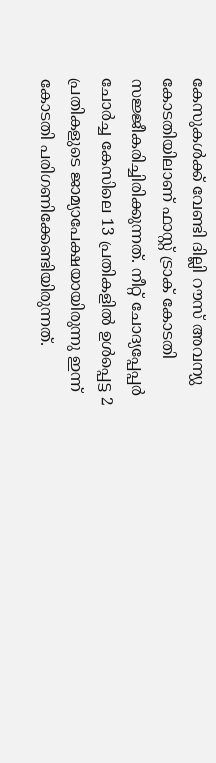കേസുകൾക്ക് വേണ്ടി ദില്ലി റൗസ് അവന്യു കോടതിയിലാണ് ഫാസ്റ്റ് ട്രാക് കോടതി സജ്ജീകരിച്ചിരിക്കുന്നത്. നീറ്റ് ചോദ്യപ്പേപ്പർ ചോർച്ച കേസിലെ 13 പ്രതികളിൽ ഉൾപ്പെട്ട 2 പ്രതികളുടെ ജാമ്യാപേക്ഷയായിരുന്നു ഇന്ന് കോടതി പരിഗണിക്കേണ്ടിയിരുന്നത്.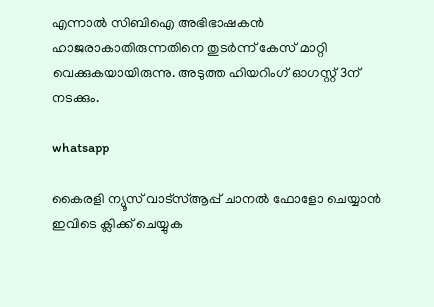എന്നാൽ സിബിഐ അഭിഭാഷകൻ ഹാജരാകാതിരുന്നതിനെ തുടർന്ന് കേസ് മാറ്റി വെക്കുകയായിരുന്നു. അടുത്ത ഹിയറിംഗ് ഓഗസ്റ്റ് 3ന് നടക്കും.

whatsapp

കൈരളി ന്യൂസ് വാട്‌സ്ആപ്പ് ചാനല്‍ ഫോളോ ചെയ്യാന്‍ ഇവിടെ ക്ലിക്ക് ചെയ്യുക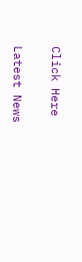Click Here

Latest News